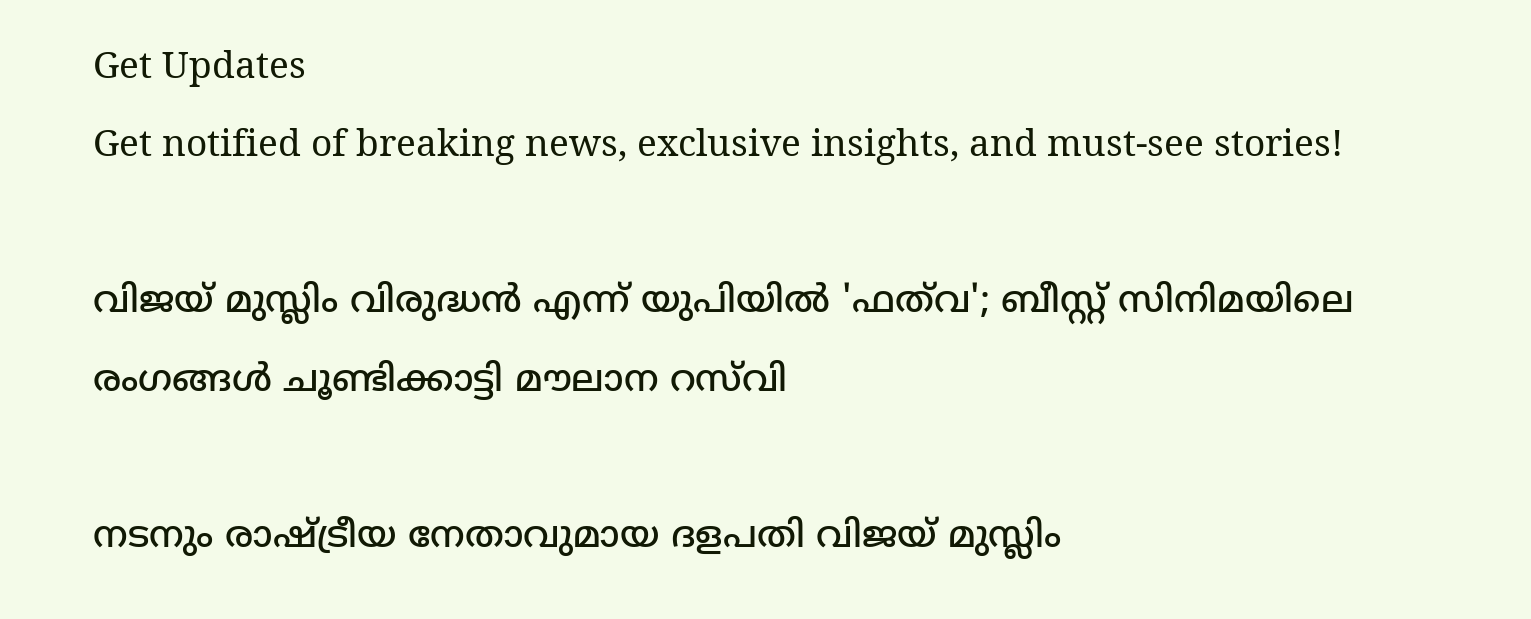Get Updates
Get notified of breaking news, exclusive insights, and must-see stories!

വിജയ് മുസ്ലിം വിരുദ്ധന്‍ എന്ന് യുപിയില്‍ 'ഫത്‌വ'; ബീസ്റ്റ് സിനിമയിലെ രംഗങ്ങള്‍ ചൂണ്ടിക്കാട്ടി മൗലാന റസ്‌വി

നടനും രാഷ്ട്രീയ നേതാവുമായ ദളപതി വിജയ് മുസ്ലിം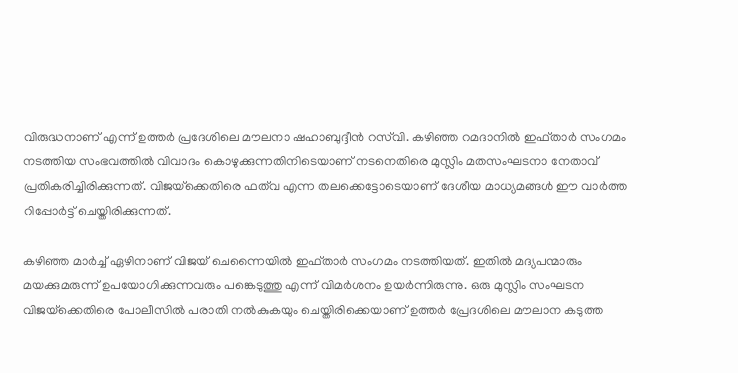വിരുദ്ധനാണ് എന്ന് ഉത്തര്‍ പ്രദേശിലെ മൗലനാ ഷഹാബുദ്ദീന്‍ റസ്‌വി. കഴിഞ്ഞ റമദാനില്‍ ഇഫ്താര്‍ സംഗമം നടത്തിയ സംഭവത്തില്‍ വിവാദം കൊഴുക്കുന്നതിനിടെയാണ് നടനെതിരെ മുസ്ലിം മതസംഘടനാ നേതാവ് പ്രതികരിച്ചിരിക്കുന്നത്. വിജയ്‌ക്കെതിരെ ഫത്‌വ എന്ന തലക്കെട്ടോടെയാണ് ദേശീയ മാധ്യമങ്ങള്‍ ഈ വാര്‍ത്ത റിപ്പോര്‍ട്ട് ചെയ്തിരിക്കുന്നത്.

കഴിഞ്ഞ മാര്‍ച്ച് ഏഴിനാണ് വിജയ് ചെന്നൈയില്‍ ഇഫ്താര്‍ സംഗമം നടത്തിയത്. ഇതില്‍ മദ്യപന്മാരും മയക്കുമരുന്ന് ഉപയോഗിക്കുന്നവരും പങ്കെടുത്തു എന്ന് വിമര്‍ശനം ഉയര്‍ന്നിരുന്നു. ഒരു മുസ്ലിം സംഘടന വിജയ്‌ക്കെതിരെ പോലീസില്‍ പരാതി നല്‍കുകയും ചെയ്തിരിക്കെയാണ് ഉത്തര്‍ പ്രേദശിലെ മൗലാന കടുത്ത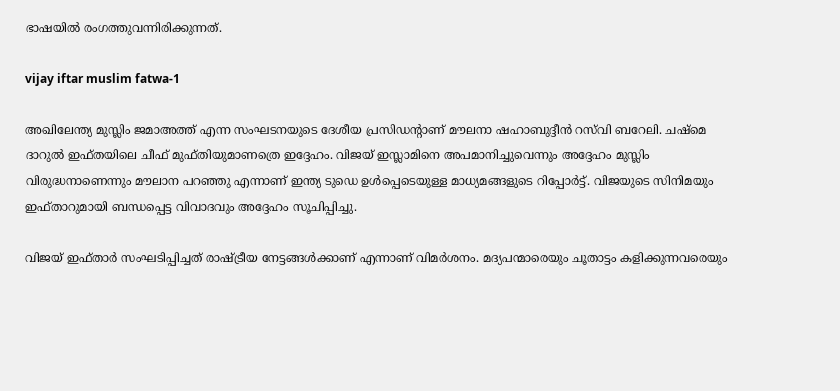ഭാഷയില്‍ രംഗത്തുവന്നിരിക്കുന്നത്.

vijay iftar muslim fatwa-1

അഖിലേന്ത്യ മുസ്ലിം ജമാഅത്ത് എന്ന സംഘടനയുടെ ദേശീയ പ്രസിഡന്റാണ് മൗലനാ ഷഹാബുദ്ദീന്‍ റസ്‌വി ബറേലി. ചഷ്‌മെ ദാറുല്‍ ഇഫ്തയിലെ ചീഫ് മുഫ്തിയുമാണത്രെ ഇദ്ദേഹം. വിജയ് ഇസ്ലാമിനെ അപമാനിച്ചുവെന്നും അദ്ദേഹം മുസ്ലിം വിരുദ്ധനാണെന്നും മൗലാന പറഞ്ഞു എന്നാണ് ഇന്ത്യ ടുഡെ ഉള്‍പ്പെടെയുള്ള മാധ്യമങ്ങളുടെ റിപ്പോര്‍ട്ട്. വിജയുടെ സിനിമയും ഇഫ്താറുമായി ബന്ധപ്പെട്ട വിവാദവും അദ്ദേഹം സൂചിപ്പിച്ചു.

വിജയ് ഇഫ്താര്‍ സംഘടിപ്പിച്ചത് രാഷ്ട്രീയ നേട്ടങ്ങള്‍ക്കാണ് എന്നാണ് വിമര്‍ശനം. മദ്യപന്മാരെയും ചൂതാട്ടം കളിക്കുന്നവരെയും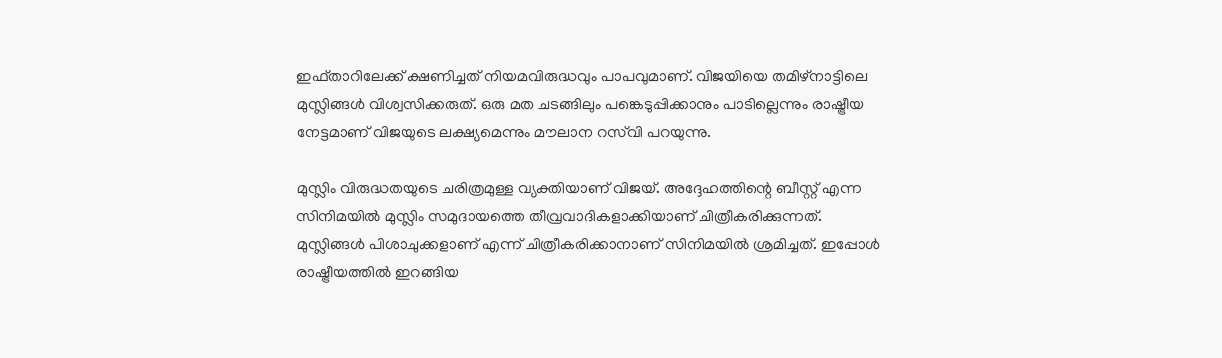ഇഫ്താറിലേക്ക് ക്ഷണിച്ചത് നിയമവിരുദ്ധവും പാപവുമാണ്. വിജയിയെ തമിഴ്‌നാട്ടിലെ മുസ്ലിങ്ങള്‍ വിശ്വസിക്കരുത്. ഒരു മത ചടങ്ങിലും പങ്കെടുപ്പിക്കാനും പാടില്ലെന്നും രാഷ്ട്രീയ നേട്ടമാണ് വിജയുടെ ലക്ഷ്യമെന്നും മൗലാന റസ്‌വി പറയുന്നു.

മുസ്ലിം വിരുദ്ധതയുടെ ചരിത്രമുള്ള വ്യക്തിയാണ് വിജയ്. അദ്ദേഹത്തിന്റെ ബീസ്റ്റ് എന്ന സിനിമയില്‍ മുസ്ലിം സമുദായത്തെ തീവ്രവാദികളാക്കിയാണ് ചിത്രീകരിക്കുന്നത്. മുസ്ലിങ്ങള്‍ പിശാചുക്കളാണ് എന്ന് ചിത്രീകരിക്കാനാണ് സിനിമയില്‍ ശ്രമിച്ചത്. ഇപ്പോള്‍ രാഷ്ട്രീയത്തില്‍ ഇറങ്ങിയ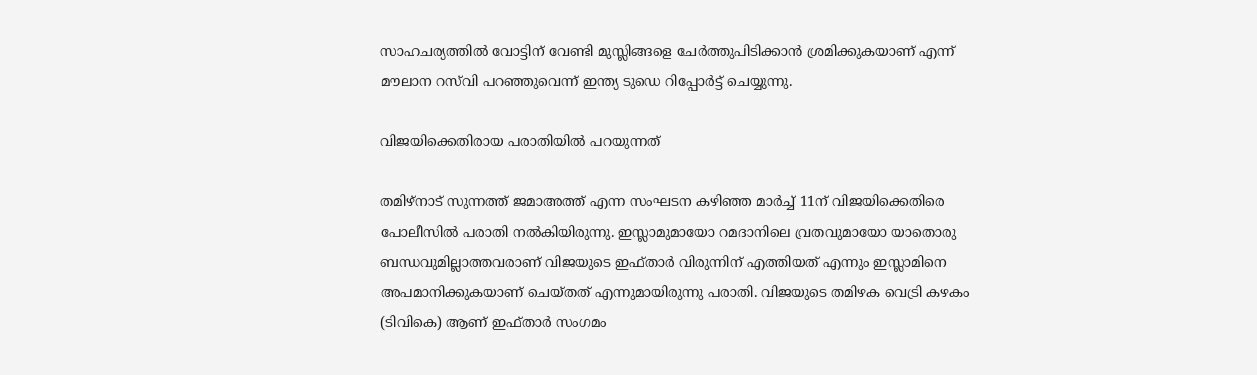സാഹചര്യത്തില്‍ വോട്ടിന് വേണ്ടി മുസ്ലിങ്ങളെ ചേര്‍ത്തുപിടിക്കാന്‍ ശ്രമിക്കുകയാണ് എന്ന് മൗലാന റസ്‌വി പറഞ്ഞുവെന്ന് ഇന്ത്യ ടുഡെ റിപ്പോര്‍ട്ട് ചെയ്യുന്നു.

വിജയിക്കെതിരായ പരാതിയില്‍ പറയുന്നത്‌

തമിഴ്‌നാട് സുന്നത്ത് ജമാഅത്ത് എന്ന സംഘടന കഴിഞ്ഞ മാര്‍ച്ച് 11ന് വിജയിക്കെതിരെ പോലീസില്‍ പരാതി നല്‍കിയിരുന്നു. ഇസ്ലാമുമായോ റമദാനിലെ വ്രതവുമായോ യാതൊരു ബന്ധവുമില്ലാത്തവരാണ് വിജയുടെ ഇഫ്താര്‍ വിരുന്നിന് എത്തിയത് എന്നും ഇസ്ലാമിനെ അപമാനിക്കുകയാണ് ചെയ്തത് എന്നുമായിരുന്നു പരാതി. വിജയുടെ തമിഴക വെട്രി കഴകം (ടിവികെ) ആണ് ഇഫ്താര്‍ സംഗമം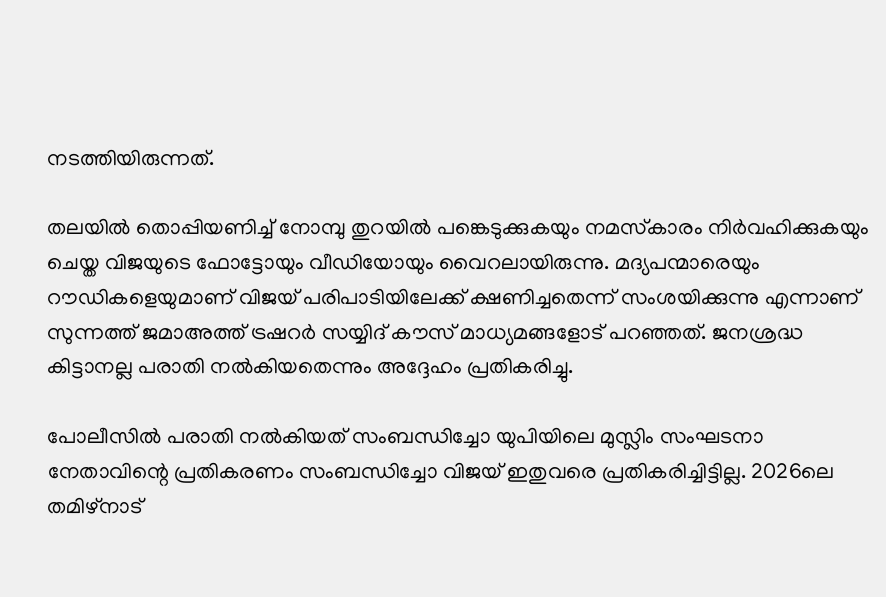നടത്തിയിരുന്നത്.

തലയില്‍ തൊപ്പിയണിച്ച് നോമ്പു തുറയില്‍ പങ്കെടുക്കുകയും നമസ്‌കാരം നിര്‍വഹിക്കുകയും ചെയ്ത വിജയുടെ ഫോട്ടോയും വീഡിയോയും വൈറലായിരുന്നു. മദ്യപന്മാരെയും റൗഡികളെയുമാണ് വിജയ് പരിപാടിയിലേക്ക് ക്ഷണിച്ചതെന്ന് സംശയിക്കുന്നു എന്നാണ് സുന്നത്ത് ജമാഅത്ത് ട്രഷറര്‍ സയ്യിദ് കൗസ് മാധ്യമങ്ങളോട് പറഞ്ഞത്. ജനശ്രദ്ധ കിട്ടാനല്ല പരാതി നല്‍കിയതെന്നും അദ്ദേഹം പ്രതികരിച്ചു.

പോലീസില്‍ പരാതി നല്‍കിയത് സംബന്ധിച്ചോ യുപിയിലെ മുസ്ലിം സംഘടനാ നേതാവിന്റെ പ്രതികരണം സംബന്ധിച്ചോ വിജയ് ഇതുവരെ പ്രതികരിച്ചിട്ടില്ല. 2026ലെ തമിഴ്‌നാട്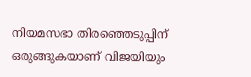നിയമസഭാ തിരഞ്ഞെടുപ്പിന് ഒരുങ്ങുകയാണ് വിജയിയും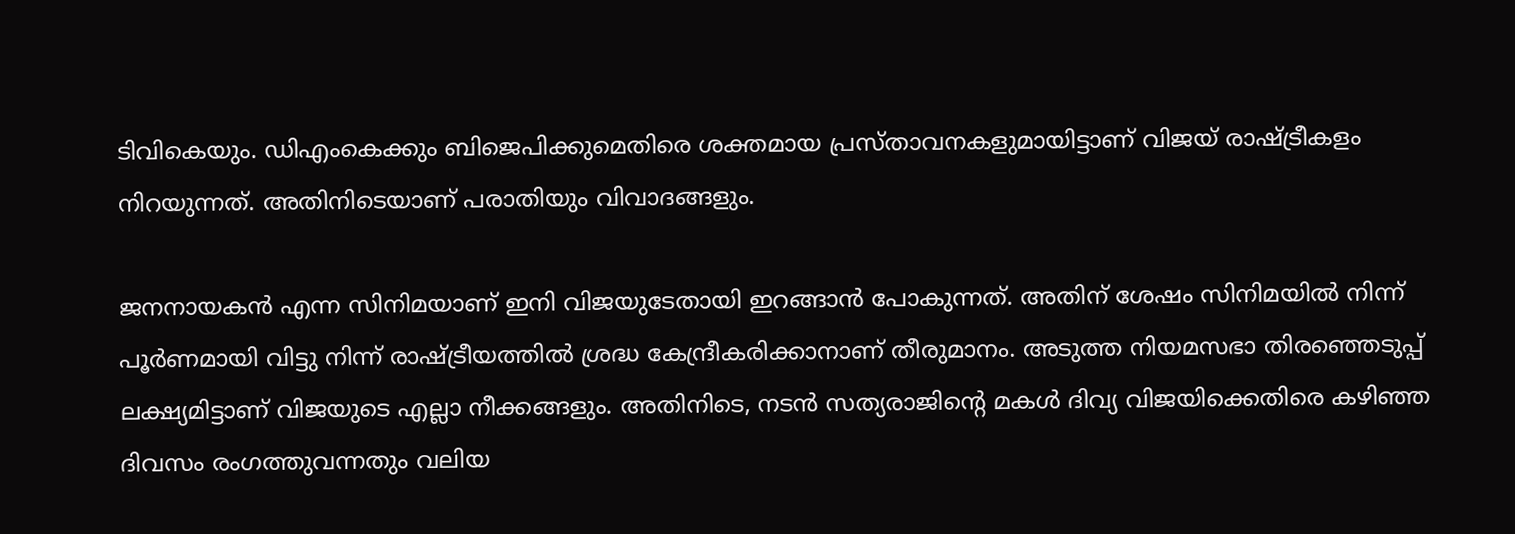ടിവികെയും. ഡിഎംകെക്കും ബിജെപിക്കുമെതിരെ ശക്തമായ പ്രസ്താവനകളുമായിട്ടാണ് വിജയ് രാഷ്ട്രീകളം നിറയുന്നത്. അതിനിടെയാണ് പരാതിയും വിവാദങ്ങളും.

ജനനായകന്‍ എന്ന സിനിമയാണ് ഇനി വിജയുടേതായി ഇറങ്ങാന്‍ പോകുന്നത്. അതിന് ശേഷം സിനിമയില്‍ നിന്ന് പൂര്‍ണമായി വിട്ടു നിന്ന് രാഷ്ട്രീയത്തില്‍ ശ്രദ്ധ കേന്ദ്രീകരിക്കാനാണ് തീരുമാനം. അടുത്ത നിയമസഭാ തിരഞ്ഞെടുപ്പ് ലക്ഷ്യമിട്ടാണ് വിജയുടെ എല്ലാ നീക്കങ്ങളും. അതിനിടെ, നടന്‍ സത്യരാജിന്റെ മകള്‍ ദിവ്യ വിജയിക്കെതിരെ കഴിഞ്ഞ ദിവസം രംഗത്തുവന്നതും വലിയ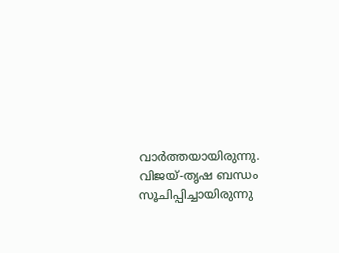വാര്‍ത്തയായിരുന്നു. വിജയ്-തൃഷ ബന്ധം സൂചിപ്പിച്ചായിരുന്നു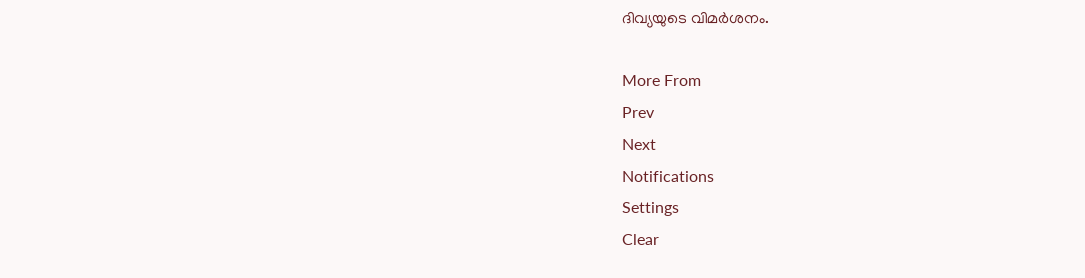ദിവ്യയുടെ വിമര്‍ശനം.

More From
Prev
Next
Notifications
Settings
Clear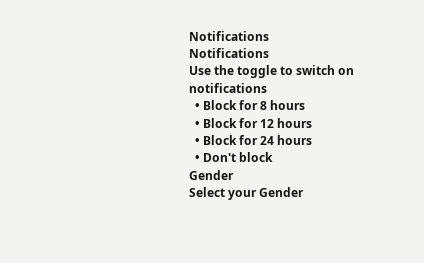Notifications
Notifications
Use the toggle to switch on notifications
  • Block for 8 hours
  • Block for 12 hours
  • Block for 24 hours
  • Don't block
Gender
Select your Gender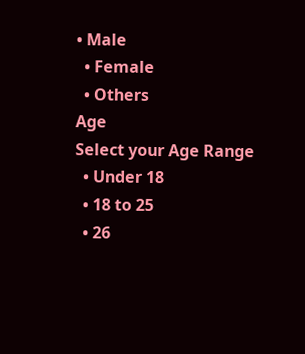• Male
  • Female
  • Others
Age
Select your Age Range
  • Under 18
  • 18 to 25
  • 26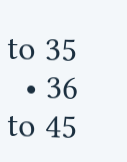to 35
  • 36 to 45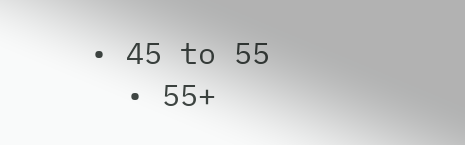• 45 to 55
  • 55+